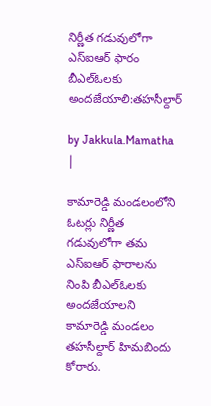నిర్ణీత గడువులోగా ఎస్ఐఆర్ ఫారం బీఎల్ఓలకు అందజేయాలి:తహసీల్దార్

by Jakkula.Mamatha |

కామారెడ్డి మండలంలోని ఓటర్లు నిర్ణీత గడువులోగా తమ ఎస్ఐఆర్ ఫారాలను నింపి బీఎల్ఓలకు అందజేయాలని కామారెడ్డి మండలం తహసీల్దార్ హిమబిందు కోరారు.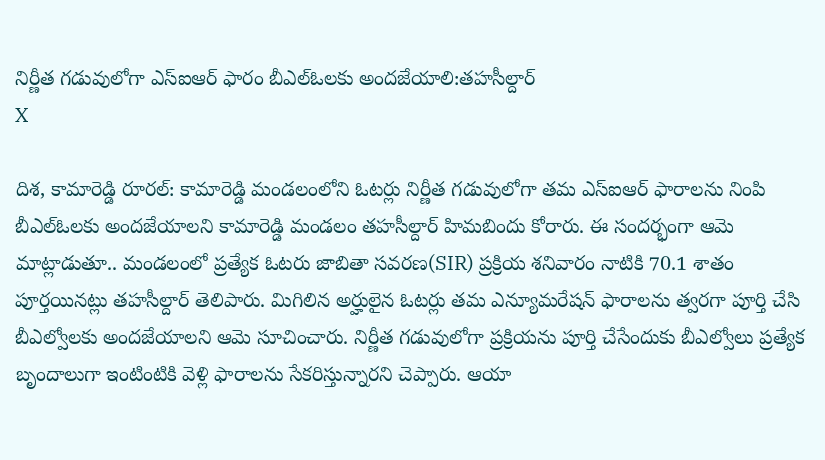నిర్ణీత గడువులోగా ఎస్ఐఆర్ ఫారం బీఎల్ఓలకు అందజేయాలి:తహసీల్దార్
X

దిశ, కామారెడ్డి రూరల్: కామారెడ్డి మండలంలోని ఓటర్లు నిర్ణీత గడువులోగా తమ ఎస్ఐఆర్ ఫారాలను నింపి బీఎల్ఓలకు అందజేయాలని కామారెడ్డి మండలం తహసీల్దార్ హిమబిందు కోరారు. ఈ సందర్భంగా ఆమె మాట్లాడుతూ.. మండలంలో ప్రత్యేక ఓటరు జాబితా సవరణ(SIR) ప్రక్రియ శనివారం నాటికి 70.1 శాతం పూర్తయినట్లు తహసీల్దార్ తెలిపారు. మిగిలిన అర్హులైన ఓటర్లు తమ ఎన్యూమరేషన్ ఫారాలను త్వరగా పూర్తి చేసి బీఎల్వోలకు అందజేయాలని ఆమె సూచించారు. నిర్ణీత గడువులోగా ప్రక్రియను పూర్తి చేసేందుకు బీఎల్వోలు ప్రత్యేక బృందాలుగా ఇంటింటికి వెళ్లి ఫారాలను సేకరిస్తున్నారని చెప్పారు. ఆయా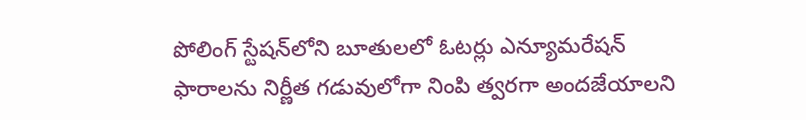పోలింగ్ స్టేషన్‌లోని బూతులలో ఓటర్లు ఎన్యూమరేషన్ ఫారాలను నిర్ణీత గడువులోగా నింపి త్వరగా అందజేయాలని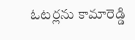ఓటర్లను కామారెడ్డి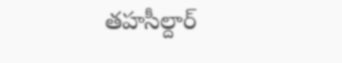తహసీల్దార్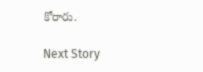కోరారు.

Next Story